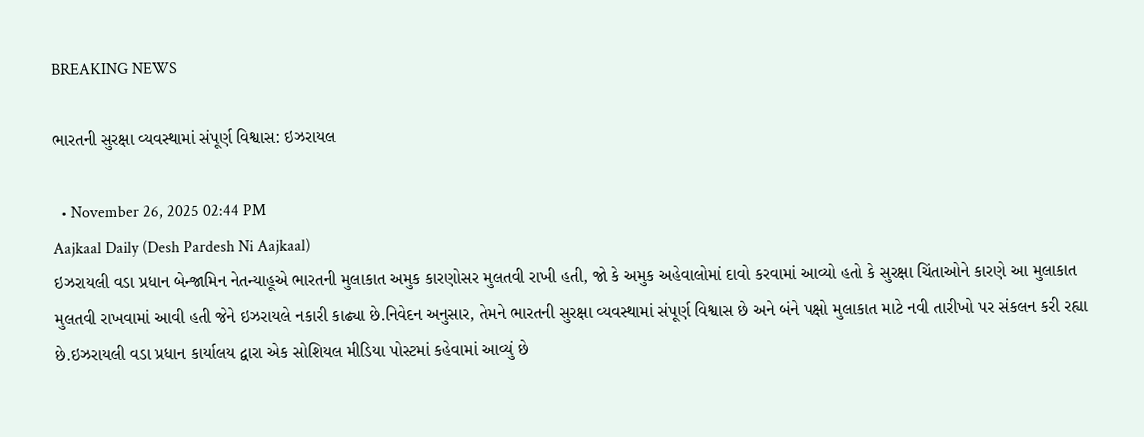BREAKING NEWS

ભારતની સુરક્ષા વ્યવસ્થામાં સંપૂર્ણ વિશ્વાસ: ઇઝરાયલ

  • November 26, 2025 02:44 PM
Aajkaal Daily (Desh Pardesh Ni Aajkaal)
ઇઝરાયલી વડા પ્રધાન બેન્જામિન નેતન્યાહૂએ ભારતની મુલાકાત અમુક કારણોસર મુલતવી રાખી હતી, જો કે અમુક અહેવાલોમાં દાવો કરવામાં આવ્યો હતો કે સુરક્ષા ચિંતાઓને કારણે આ મુલાકાત મુલતવી રાખવામાં આવી હતી જેને ઇઝરાયલે નકારી કાઢ્યા છે.નિવેદન અનુસાર, તેમને ભારતની સુરક્ષા વ્યવસ્થામાં સંપૂર્ણ વિશ્વાસ છે અને બંને પક્ષો મુલાકાત માટે નવી તારીખો પર સંકલન કરી રહ્યા છે.ઇઝરાયલી વડા પ્રધાન કાર્યાલય દ્વારા એક સોશિયલ મીડિયા પોસ્ટમાં કહેવામાં આવ્યું છે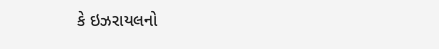કે ઇઝરાયલનો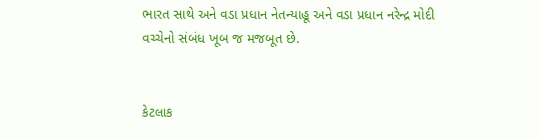ભારત સાથે અને વડા પ્રધાન નેતન્યાહૂ અને વડા પ્રધાન નરેન્દ્ર મોદી વચ્ચેનો સંબંધ ખૂબ જ મજબૂત છે.


કેટલાક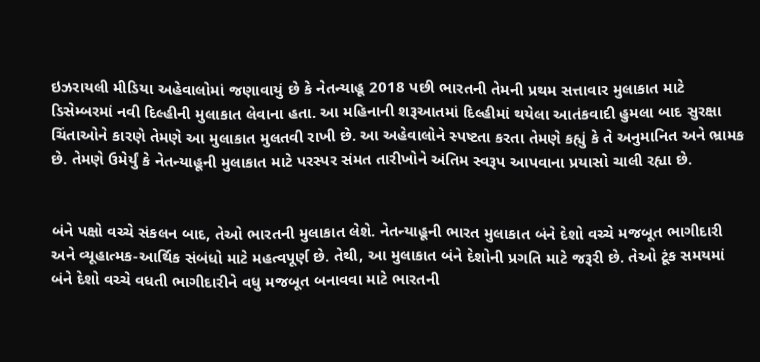ઇઝરાયલી મીડિયા અહેવાલોમાં જણાવાયું છે કે નેતન્યાહૂ 2018 પછી ભારતની તેમની પ્રથમ સત્તાવાર મુલાકાત માટે ડિસેમ્બરમાં નવી દિલ્હીની મુલાકાત લેવાના હતા. આ મહિનાની શરૂઆતમાં દિલ્હીમાં થયેલા આતંકવાદી હુમલા બાદ સુરક્ષા ચિંતાઓને કારણે તેમણે આ મુલાકાત મુલતવી રાખી છે. આ અહેવાલોને સ્પષ્ટતા કરતા તેમણે કહ્યું કે તે અનુમાનિત અને ભ્રામક છે. તેમણે ઉમેર્યું કે નેતન્યાહૂની મુલાકાત માટે પરસ્પર સંમત તારીખોને અંતિમ સ્વરૂપ આપવાના પ્રયાસો ચાલી રહ્યા છે.


બંને પક્ષો વચ્ચે સંકલન બાદ, તેઓ ભારતની મુલાકાત લેશે. નેતન્યાહૂની ભારત મુલાકાત બંને દેશો વચ્ચે મજબૂત ભાગીદારી અને વ્યૂહાત્મક-આર્થિક સંબંધો માટે મહત્વપૂર્ણ છે. તેથી, આ મુલાકાત બંને દેશોની પ્રગતિ માટે જરૂરી છે. તેઓ ટૂંક સમયમાં બંને દેશો વચ્ચે વધતી ભાગીદારીને વધુ મજબૂત બનાવવા માટે ભારતની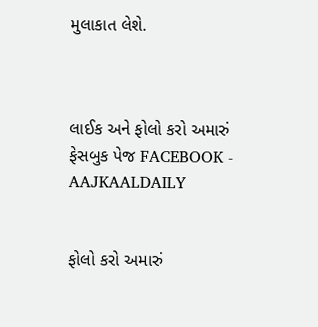મુલાકાત લેશે.



લાઈક અને ફોલો કરો અમારું ફેસબુક પેજ FACEBOOK - AAJKAALDAILY


ફોલો કરો અમારું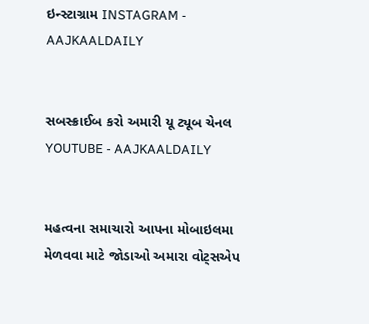ઇન્સ્ટાગ્રામ INSTAGRAM - AAJKAALDAILY


સબસ્ક્રાઈબ કરો અમારી યૂ ટ્યૂબ ચેનલ YOUTUBE - AAJKAALDAILY


મહત્વના સમાચારો આપના મોબાઇલમા મેળવવા માટે જોડાઓ અમારા વોટ્સએપ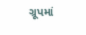ગ્રૂપમાં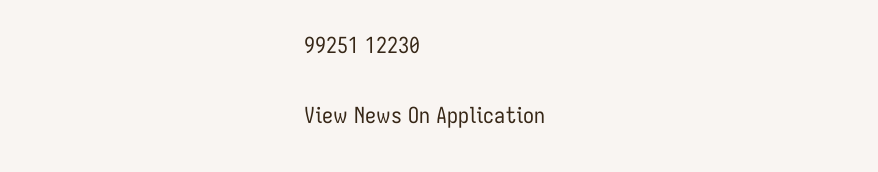99251 12230

View News On Application